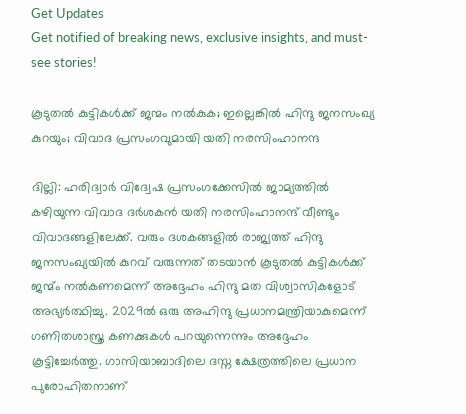Get Updates
Get notified of breaking news, exclusive insights, and must-see stories!

കൂടുതല്‍ കുട്ടികള്‍ക്ക് ജന്മം നല്‍കുക; ഇല്ലെങ്കില്‍ ഹിന്ദു ജനസംഖ്യ കുറയും; വിവാദ പ്രസംഗവുമായി യതി നരസിംഹാനന്ദ

ദില്ലി: ഹരിദ്വാര്‍ വിദ്വേഷ പ്രസംഗക്കേസില്‍ ജാമ്യത്തില്‍ കഴിയുന്ന വിവാദ ദര്‍ശകന്‍ യതി നരസിംഹാനന്ദ് വീണ്ടും വിവാദങ്ങളിലേക്ക്. വരും ദശകങ്ങളില്‍ രാജ്യത്ത് ഹിന്ദു ജനസംഖ്യയില്‍ കുറവ് വരുന്നത് തടയാന്‍ കൂടുതല്‍ കുട്ടികള്‍ക്ക് ജന്മ്ം നല്‍കണമെന്ന് അദ്ദേഹം ഹിന്ദു മത വിശ്വാസികളോട് അഭ്യര്‍ത്ഥിച്ചു. 2029ല്‍ ഒരു അഹിന്ദു പ്രധാനമന്ത്രിയാകുമെന്ന് ഗണിതശാസ്ത്ര കണക്കുകള്‍ പറയുന്നെന്നും അദ്ദേഹം കൂട്ടിച്ചേര്‍ത്തു. ഗാസിയാബാദിലെ ദസ്ന ക്ഷേത്രത്തിലെ പ്രധാന പുരോഹിതനാണ്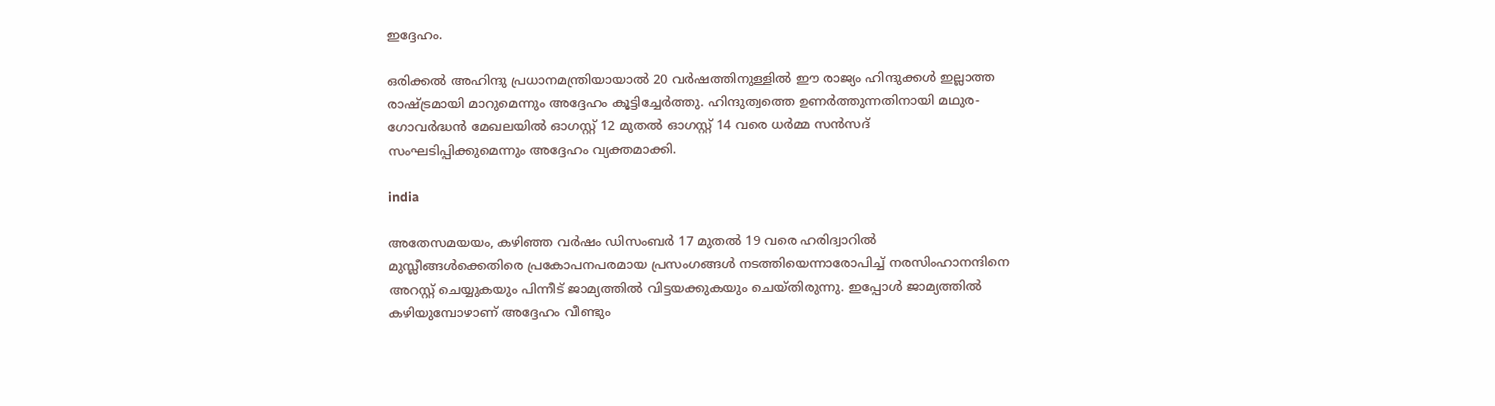ഇദ്ദേഹം.

ഒരിക്കല്‍ അഹിന്ദു പ്രധാനമന്ത്രിയായാല്‍ 20 വര്‍ഷത്തിനുള്ളില്‍ ഈ രാജ്യം ഹിന്ദുക്കള്‍ ഇല്ലാത്ത രാഷ്ട്രമായി മാറുമെന്നും അദ്ദേഹം കൂട്ടിച്ചേര്‍ത്തു. ഹിന്ദുത്വത്തെ ഉണര്‍ത്തുന്നതിനായി മഥുര-ഗോവര്‍ദ്ധന്‍ മേഖലയില്‍ ഓഗസ്റ്റ് 12 മുതല്‍ ഓഗസ്റ്റ് 14 വരെ ധര്‍മ്മ സന്‍സദ് സംഘടിപ്പിക്കുമെന്നും അദ്ദേഹം വ്യക്തമാക്കി.

india

അതേസമയയം, കഴിഞ്ഞ വര്‍ഷം ഡിസംബര്‍ 17 മുതല്‍ 19 വരെ ഹരിദ്വാറില്‍ മുസ്ലീങ്ങള്‍ക്കെതിരെ പ്രകോപനപരമായ പ്രസംഗങ്ങള്‍ നടത്തിയെന്നാരോപിച്ച് നരസിംഹാനന്ദിനെ അറസ്റ്റ് ചെയ്യുകയും പിന്നീട് ജാമ്യത്തില്‍ വിട്ടയക്കുകയും ചെയ്തിരുന്നു. ഇപ്പോള്‍ ജാമ്യത്തില്‍ കഴിയുമ്പോഴാണ് അദ്ദേഹം വീണ്ടും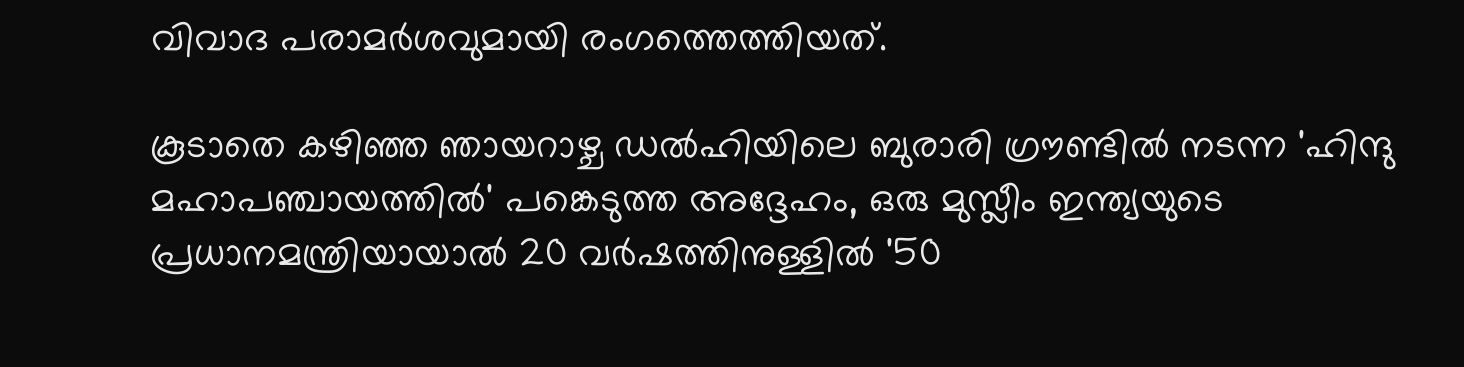വിവാദ പരാമര്‍ശവുമായി രംഗത്തെത്തിയത്.

കൂടാതെ കഴിഞ്ഞ ഞായറാഴ്ച ഡല്‍ഹിയിലെ ബുരാരി ഗ്രൗണ്ടില്‍ നടന്ന 'ഹിന്ദു മഹാപഞ്ചായത്തില്‍' പങ്കെടുത്ത അദ്ദേഹം, ഒരു മുസ്ലീം ഇന്ത്യയുടെ പ്രധാനമന്ത്രിയായാല്‍ 20 വര്‍ഷത്തിനുള്ളില്‍ '50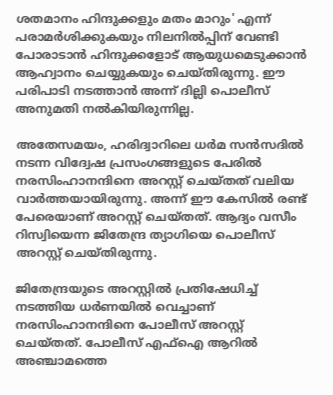ശതമാനം ഹിന്ദുക്കളും മതം മാറും' എന്ന് പരാമര്‍ശിക്കുകയും നിലനില്‍പ്പിന് വേണ്ടി പോരാടാന്‍ ഹിന്ദുക്കളോട് ആയുധമെടുക്കാന്‍ ആഹ്വാനം ചെയ്യുകയും ചെയ്തിരുന്നു. ഈ പരിപാടി നടത്താന്‍ അന്ന് ദില്ലി പൊലീസ് അനുമതി നല്‍കിയിരുന്നില്ല.

അതേസമയം, ഹരിദ്വാറിലെ ധര്‍മ സന്‍സദില്‍ നടന്ന വിദ്വേഷ പ്രസംഗങ്ങളുടെ പേരില്‍ നരസിംഹാനന്ദിനെ അറസ്റ്റ് ചെയ്തത് വലിയ വാര്‍ത്തയായിരുന്നു. അന്ന് ഈ കേസില്‍ രണ്ട് പേരെയാണ് അറസ്റ്റ് ചെയ്തത്. ആദ്യം വസീം റിസ്വിയെന്ന ജിതേന്ദ്ര ത്യാഗിയെ പൊലീസ് അറസ്റ്റ് ചെയ്തിരുന്നു.

ജിതേന്ദ്രയുടെ അറസ്റ്റില്‍ പ്രതിഷേധിച്ച് നടത്തിയ ധര്‍ണയില്‍ വെച്ചാണ് നരസിംഹാനന്ദിനെ പോലീസ് അറസ്റ്റ് ചെയ്തത്. പോലീസ് എഫ്ഐ ആറില്‍ അഞ്ചാമത്തെ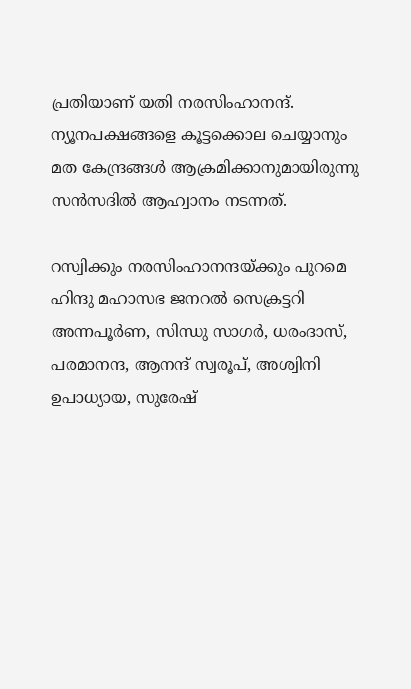പ്രതിയാണ് യതി നരസിംഹാനന്ദ്. ന്യൂനപക്ഷങ്ങളെ കൂട്ടക്കൊല ചെയ്യാനും മത കേന്ദ്രങ്ങള്‍ ആക്രമിക്കാനുമായിരുന്നു സന്‍സദില്‍ ആഹ്വാനം നടന്നത്.

റസ്വിക്കും നരസിംഹാനന്ദയ്ക്കും പുറമെ ഹിന്ദു മഹാസഭ ജനറല്‍ സെക്രട്ടറി അന്നപൂര്‍ണ, സിന്ധു സാഗര്‍, ധരംദാസ്, പരമാനന്ദ, ആനന്ദ് സ്വരൂപ്, അശ്വിനി ഉപാധ്യായ, സുരേഷ്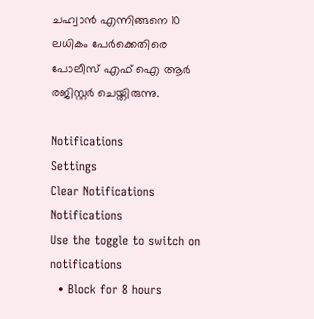ചഹ്വാന്‍ എന്നിങ്ങനെ 10 ലധികം പേര്‍ക്കെതിരെ പോലീസ് എഫ് ഐ ആര്‍ രജിസ്റ്റര്‍ ചെയ്തിരുന്നു.

Notifications
Settings
Clear Notifications
Notifications
Use the toggle to switch on notifications
  • Block for 8 hours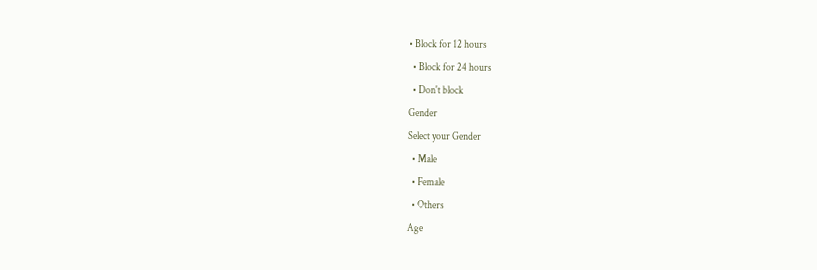• Block for 12 hours
  • Block for 24 hours
  • Don't block
Gender
Select your Gender
  • Male
  • Female
  • Others
Age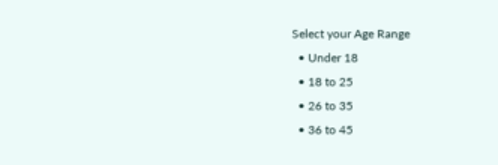Select your Age Range
  • Under 18
  • 18 to 25
  • 26 to 35
  • 36 to 45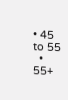• 45 to 55
  • 55+